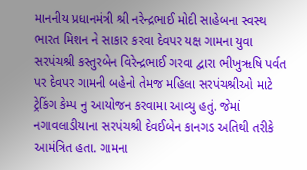માનનીય પ્રધાનમંત્રી શ્રી નરેન્દ્રભાઈ મોદી સાહેબના સ્વસ્થ ભારત મિશન ને સાકાર કરવા દેવપર યક્ષ ગામના યુવા સરપંચશ્રી કસ્તુરબેન વિરેન્દ્રભાઈ ગરવા દ્વારા ભીખુૠષિ પર્વત પર દેવપર ગામની બહેનો તેમજ મહિલા સરપંચશ્રીઓ માટે ટ્રેકિંગ કેમ્પ નુ આયોજન કરવામા આવ્યુ હતું. જેમાં નગાવલાડીયાના સરપંચશ્રી દેવઈબેન કાનગડ અતિથી તરીકે આમંત્રિત હતા. ગામના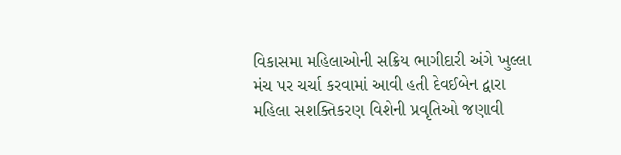વિકાસમા મહિલાઓની સક્રિય ભાગીદારી અંગે ખુલ્લા મંચ પર ચર્ચા કરવામાં આવી હતી દેવઈબેન દ્વારા મહિલા સશક્તિકરણ વિશેની પ્રવૃતિઓ જણાવી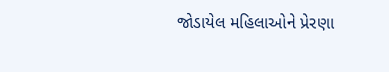જોડાયેલ મહિલાઓને પ્રેરણા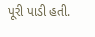પૂરી પાડી હતી.